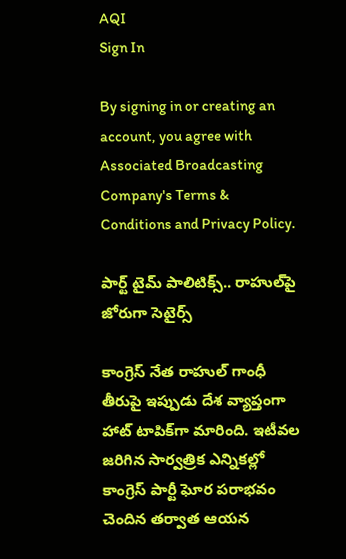AQI
Sign In

By signing in or creating an account, you agree with Associated Broadcasting Company's Terms & Conditions and Privacy Policy.

పార్ట్ టైమ్ పాలిటిక్స్.. రాహు‌ల్‌పై జోరుగా సెటైర్స్

కాంగ్రెస్ నేత రాహుల్ గాంధీ తీరుపై ఇప్పుడు దేశ వ్యాప్తంగా హాట్‌ టాపిక్‌గా మారింది. ఇటీవల జరిగిన సార్వత్రిక ఎన్నికల్లో కాంగ్రెస్‌ పార్టీ ఘోర పరాభవం చెందిన తర్వాత ఆయన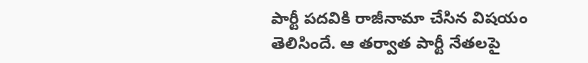పార్టీ పదవికి రాజీనామా చేసిన విషయం తెలిసిందే. ఆ తర్వాత పార్టీ నేతలపై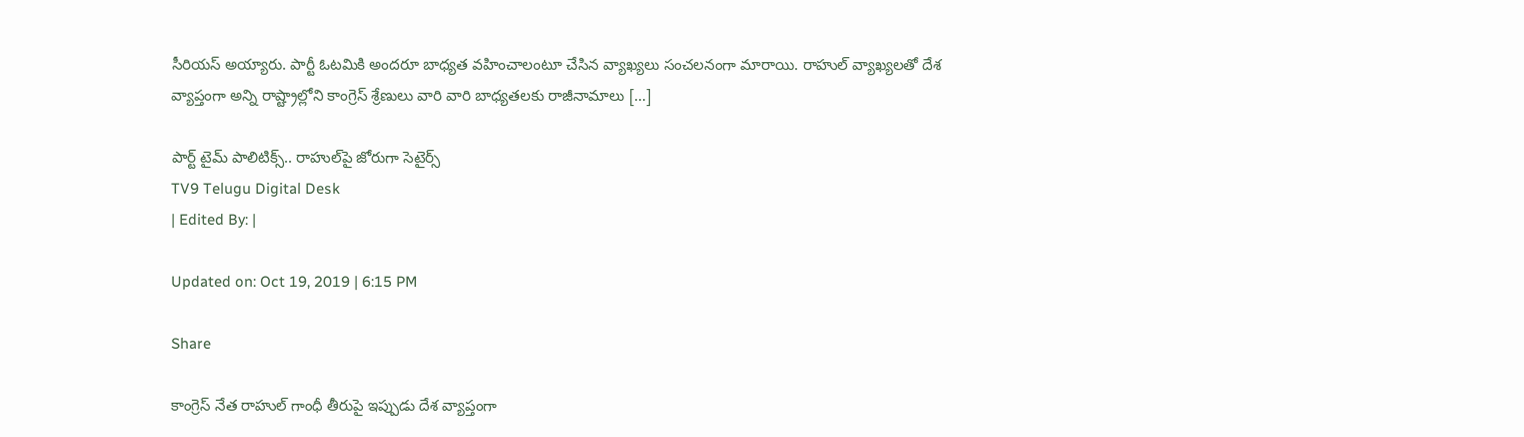సీరియస్ అయ్యారు. పార్టీ ఓటమికి అందరూ బాధ్యత వహించాలంటూ చేసిన వ్యాఖ్యలు సంచలనంగా మారాయి. రాహుల్ వ్యాఖ్యలతో దేశ వ్యాప్తంగా అన్ని రాష్ట్రాల్లోని కాంగ్రెస్‌ శ్రేణులు వారి వారి బాధ్యతలకు రాజీనామాలు […]

పార్ట్ టైమ్ పాలిటిక్స్.. రాహు‌ల్‌పై జోరుగా సెటైర్స్
TV9 Telugu Digital Desk
| Edited By: |

Updated on: Oct 19, 2019 | 6:15 PM

Share

కాంగ్రెస్ నేత రాహుల్ గాంధీ తీరుపై ఇప్పుడు దేశ వ్యాప్తంగా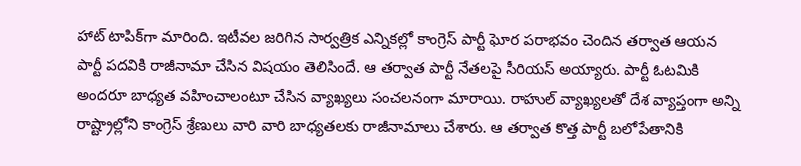హాట్‌ టాపిక్‌గా మారింది. ఇటీవల జరిగిన సార్వత్రిక ఎన్నికల్లో కాంగ్రెస్‌ పార్టీ ఘోర పరాభవం చెందిన తర్వాత ఆయన పార్టీ పదవికి రాజీనామా చేసిన విషయం తెలిసిందే. ఆ తర్వాత పార్టీ నేతలపై సీరియస్ అయ్యారు. పార్టీ ఓటమికి అందరూ బాధ్యత వహించాలంటూ చేసిన వ్యాఖ్యలు సంచలనంగా మారాయి. రాహుల్ వ్యాఖ్యలతో దేశ వ్యాప్తంగా అన్ని రాష్ట్రాల్లోని కాంగ్రెస్‌ శ్రేణులు వారి వారి బాధ్యతలకు రాజీనామాలు చేశారు. ఆ తర్వాత కొత్త పార్టీ బలోపేతానికి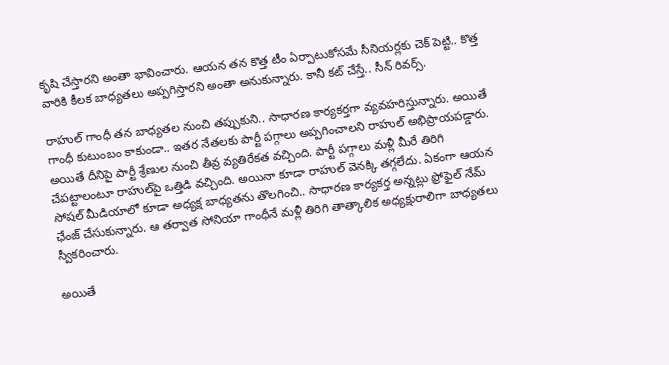కృషి చేస్తారని అంతా భావించారు. ఆయన తన కొత్త టీం ఏర్పాటుకోసమే సీనియర్లకు చెక్ పెట్టి.. కొత్త వారికి కీలక బాధ్యతలు అప్పగిస్తారని అంతా అనుకున్నారు. కానీ కట్ చేస్తే.. సీన్ రివర్స్.

రాహుల్ గాంధీ తన బాధ్యతల నుంచి తప్పుకుని.. సాధారణ కార్యకర్తగా వ్యవహరిస్తున్నారు. అయితే గాంధీ కుటుంబం కాకుండా.. ఇతర నేతలకు పార్టీ పగ్గాలు అప్పగించాలని రాహుల్ అభిప్రాయపడ్డారు. అయితే దీనిపై పార్టీ శ్రేణుల నుంచి తీవ్ర వ్యతిరేకత వచ్చింది. పార్టీ పగ్గాలు మళ్లీ మీరే తిరిగి చేపట్టాలంటూ రాహుల్‌పై ఒత్తిడి వచ్చింది. అయినా కూడా రాహుల్ వెనక్కి తగ్గలేదు. ఏకంగా ఆయన సోషల్ మీడియాలో కూడా అధ్యక్ష బాధ్యతను తొలగించి.. సాధారణ కార్యకర్త అన్నట్లు ఫ్రోఫైల్ నేమ్ ఛేంజ్ చేసుకున్నారు. ఆ తర్వాత సోనియా గాంధీనే మళ్లీ తిరిగి తాత్కాలిక అధ్యక్షురాలిగా బాధ్యతలు స్వీకరించారు.

అయితే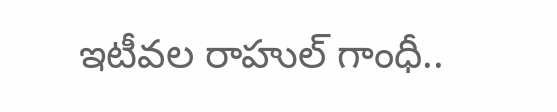ఇటీవల రాహుల్ గాంధీ..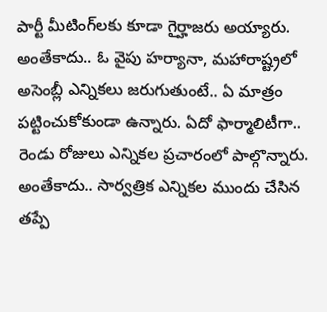పార్టీ మీటింగ్‌లకు కూడా గైర్హాజరు అయ్యారు. అంతేకాదు.. ఓ వైపు హర్యానా, మహారాష్ట్రలో అసెంబ్లీ ఎన్నికలు జరుగుతుంటే.. ఏ మాత్రం పట్టించుకోకుండా ఉన్నారు. ఏదో ఫార్మాలిటీగా.. రెండు రోజులు ఎన్నికల ప్రచారంలో పాల్గొన్నారు. అంతేకాదు.. సార్వత్రిక ఎన్నికల ముందు చేసిన తప్పే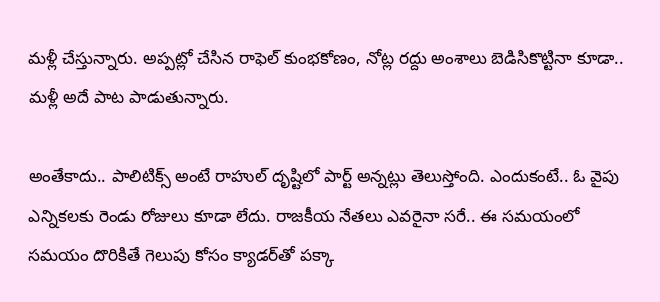మళ్లీ చేస్తున్నారు. అప్పట్లో చేసిన రాఫెల్ కుంభకోణం, నోట్ల రద్దు అంశాలు బెడిసికొట్టినా కూడా.. మళ్లీ అదే పాట పాడుతున్నారు.

అంతేకాదు.. పాలిటిక్స్‌ అంటే రాహుల్ దృష్టిలో పార్ట్‌ అన్నట్లు తెలుస్తోంది. ఎందుకంటే.. ఓ వైపు ఎన్నికలకు రెండు రోజులు కూడా లేదు. రాజకీయ నేతలు ఎవరైనా సరే.. ఈ సమయంలో సమయం దొరికితే గెలుపు కోసం క్యాడర్‌తో పక్కా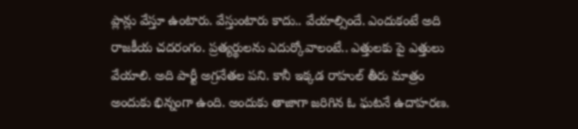ప్లాన్లు వేస్తూ ఉంటారు. వేస్తుంటారు కాదు.. వేయాల్సిందే. ఎందుకంటే అది రాజకీయ చదరంగం. ప్రత్యర్థులను ఎదుర్కోవాలంటే.. ఎత్తులకు పై ఎత్తులు వేయాలి. అది పార్టీ అగ్రనేతల పని. కానీ ఇక్కడ రాహుల్ తీరు మాత్రం అందుకు భిన్నంగా ఉంది. అందుకు తాజాగా జరిగిన ఓ ఘటనే ఉదాహరణ.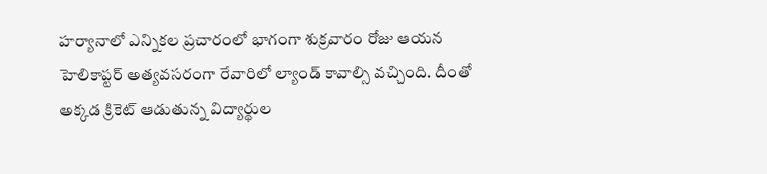హర్యానాలో ఎన్నికల ప్రచారంలో భాగంగా శుక్రవారం రోజు ఆయన హెలికాప్టర్ అత్యవసరంగా రేవారిలో ల్యాండ్‌ కావాల్సి వచ్చింది. దీంతో అక్కడ క్రికెట్‌ ఆడుతున్న విద్యార్థుల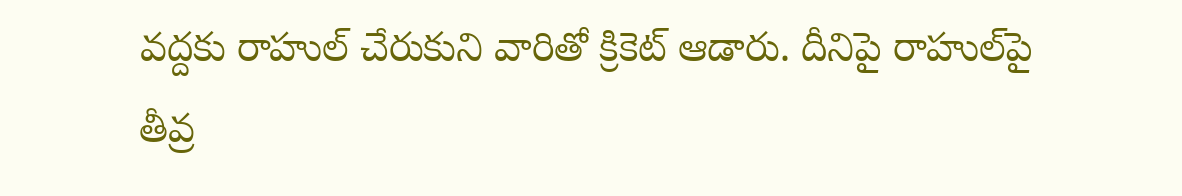వద్దకు రాహుల్‌ చేరుకుని వారితో క్రికెట్‌ ఆడారు. దీనిపై రాహుల్‌పై తీవ్ర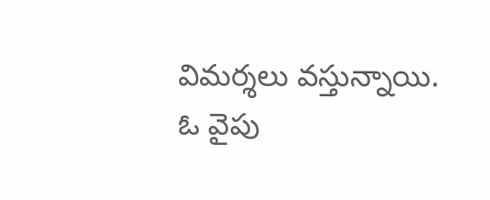విమర్శలు వస్తున్నాయి. ఓ వైపు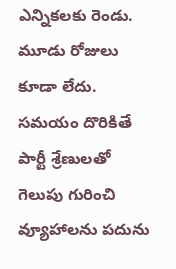ఎన్నికలకు రెండు. మూడు రోజులు కూడా లేదు. సమయం దొరికితే పార్టీ శ్రేణులతో గెలుపు గురించి వ్యూహాలను పదును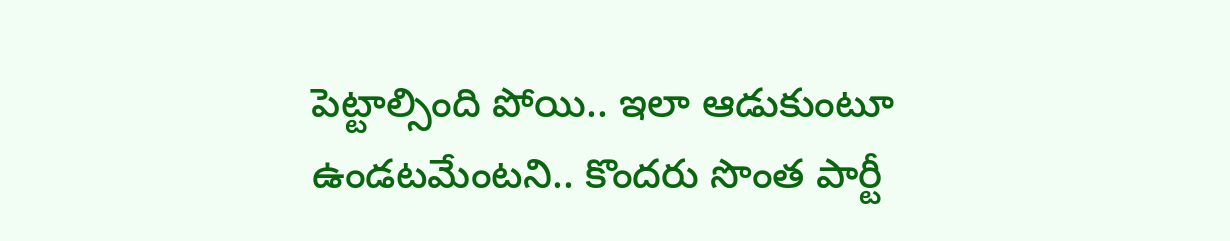పెట్టాల్సింది పోయి.. ఇలా ఆడుకుంటూ ఉండటమేంటని.. కొందరు సొంత పార్టీ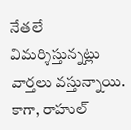నేతలే విమర్శిస్తున్నట్లు వార్తలు వస్తున్నాయి. కాగా, రాహుల్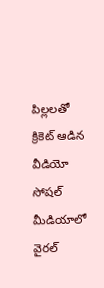పిల్లలతో క్రికెట్ ఆడిన వీడియో సోషల్‌ మీడియాలో వైరల్‌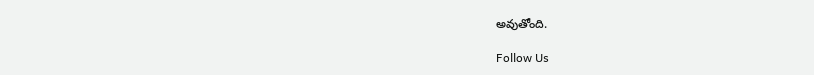అవుతోంది.

Follow Us